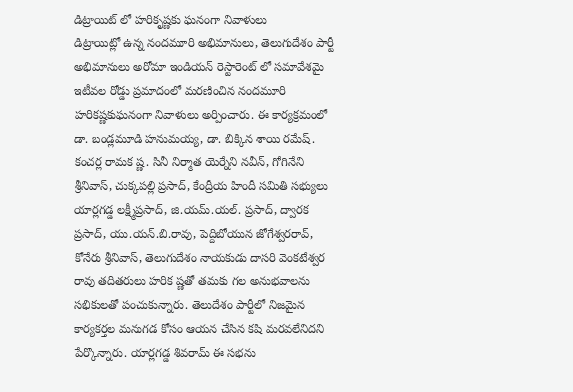డిట్రాయిట్ లో హరికృష్ణకు ఘనంగా నివాళులు
డిట్రాయిట్లో ఉన్న నందమూరి అభిమానులు, తెలుగుదేశం పార్టీ అభిమానులు అరోమా ఇండియన్ రెస్టారెంట్ లో సమావేశమై ఇటీవల రోడ్డు ప్రమాదంలో మరణించిన నందమూరి హరికష్ణకుఘనంగా నివాళులు అర్పించారు. ఈ కార్యక్రమంలో డా. బండ్లమూడి హనుమయ్య, డా. బిక్కిన శాయి రమేష్. కంచర్ల రామక ష్ణ. సినీ నిర్మాత యెర్నేని నవీన్, గోగినేని శ్రీనివాస్, చుక్కపల్లి ప్రసాద్, కేంద్రీయ హిందీ సమితి సభ్యులు యార్లగడ్డ లక్ష్మీప్రసాద్, జి.యమ్.యల్. ప్రసాద్, ద్వారక ప్రసాద్, యు.యన్.బి.రావు, పెద్దిబోయున జోగేశ్వరరావ్, కోనేరు శ్రీనివాస్, తెలుగుదేశం నాయకుడు దాసరి వెంకటేశ్వర రావు తదితరులు హరిక ష్ణతో తమకు గల అనుభవాలను సభికులతో పంచుకున్నారు. తెలుదేశం పార్టీలో నిజమైన కార్యకర్తల మనుగడ కోసం ఆయన చేసిన కషి మరవలేనిదని పేర్కొన్నారు. యార్లగడ్డ శివరామ్ ఈ సభను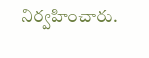నిర్వహించారు.